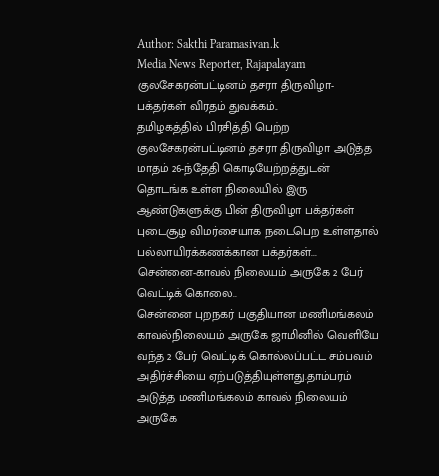Author: Sakthi Paramasivan.k
Media News Reporter, Rajapalayam
குலசேகரன்பட்டினம் தசரா திருவிழா- பக்தர்கள் விரதம் துவக்கம்..
தமிழகத்தில் பிரசித்தி பெற்ற குலசேகரன்பட்டினம் தசரா திருவிழா அடுத்த மாதம் 26-ந்தேதி கொடியேற்றத்துடன் தொடங்க உள்ள நிலையில் இரு ஆண்டுகளுக்கு பின் திருவிழா பக்தர்கள் புடைசூழ விமர்சையாக நடைபெற உள்ளதால் பல்லாயிரக்கணக்கான பக்தர்கள்...
சென்னை-காவல் நிலையம் அருகே 2 பேர் வெட்டிக் கொலை..
சென்னை புறநகர் பகுதியான மணிமங்கலம் காவல்நிலையம் அருகே ஜாமினில் வெளியே வந்த 2 பேர் வெட்டிக் கொல்லப்பட்ட சம்பவம் அதிர்ச்சியை ஏற்படுத்தியுள்ளது.தாம்பரம் அடுத்த மணிமங்கலம் காவல் நிலையம் அருகே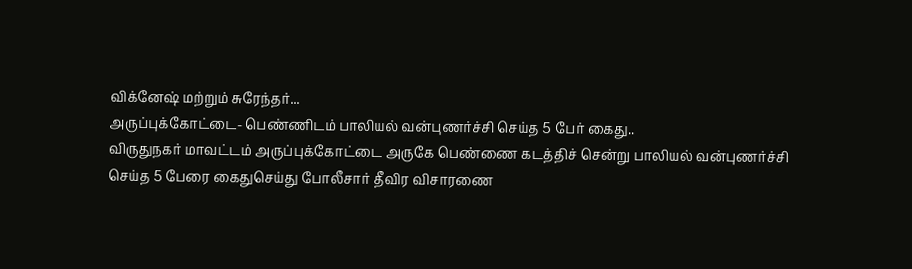விக்னேஷ் மற்றும் சுரேந்தர்...
அருப்புக்கோட்டை- பெண்ணிடம் பாலியல் வன்புணர்ச்சி செய்த 5 பேர் கைது..
விருதுநகர் மாவட்டம் அருப்புக்கோட்டை அருகே பெண்ணை கடத்திச் சென்று பாலியல் வன்புணர்ச்சி செய்த 5 பேரை கைதுசெய்து போலீசார் தீவிர விசாரணை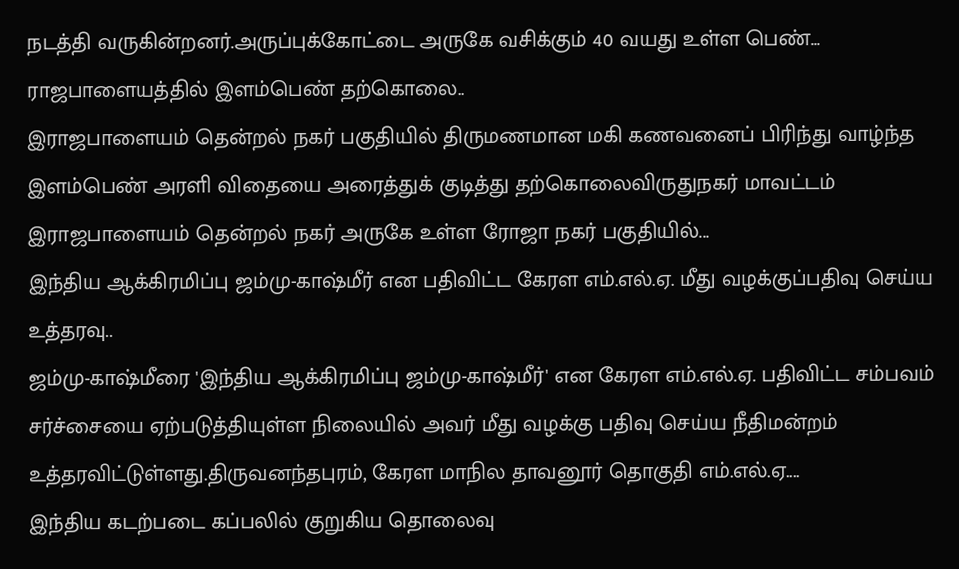நடத்தி வருகின்றனர்.அருப்புக்கோட்டை அருகே வசிக்கும் 40 வயது உள்ள பெண்...
ராஜபாளையத்தில் இளம்பெண் தற்கொலை..
இராஜபாளையம் தென்றல் நகர் பகுதியில் திருமணமான மகி கணவனைப் பிரிந்து வாழ்ந்த இளம்பெண் அரளி விதையை அரைத்துக் குடித்து தற்கொலைவிருதுநகர் மாவட்டம் இராஜபாளையம் தென்றல் நகர் அருகே உள்ள ரோஜா நகர் பகுதியில்...
இந்திய ஆக்கிரமிப்பு ஜம்மு-காஷ்மீர் என பதிவிட்ட கேரள எம்.எல்.ஏ. மீது வழக்குப்பதிவு செய்ய உத்தரவு..
ஜம்மு-காஷ்மீரை 'இந்திய ஆக்கிரமிப்பு ஜம்மு-காஷ்மீர்' என கேரள எம்.எல்.ஏ. பதிவிட்ட சம்பவம் சர்ச்சையை ஏற்படுத்தியுள்ள நிலையில் அவர் மீது வழக்கு பதிவு செய்ய நீதிமன்றம் உத்தரவிட்டுள்ளது.திருவனந்தபுரம், கேரள மாநில தாவனூர் தொகுதி எம்.எல்.ஏ....
இந்திய கடற்படை கப்பலில் குறுகிய தொலைவு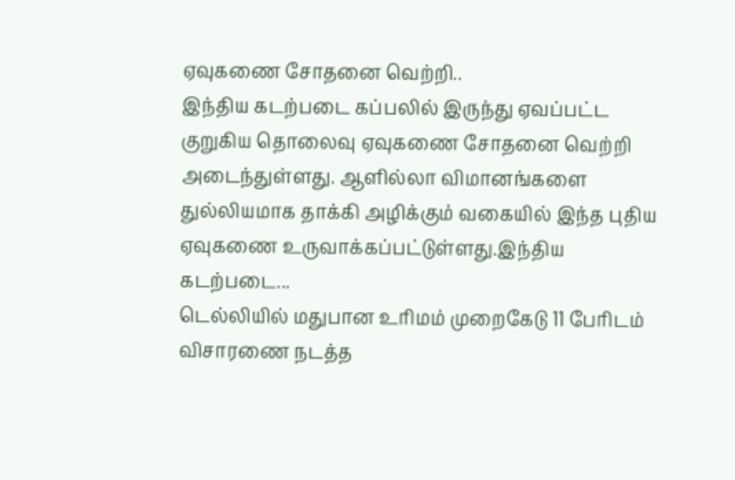ஏவுகணை சோதனை வெற்றி..
இந்திய கடற்படை கப்பலில் இருந்து ஏவப்பட்ட குறுகிய தொலைவு ஏவுகணை சோதனை வெற்றி அடைந்துள்ளது. ஆளில்லா விமானங்களை துல்லியமாக தாக்கி அழிக்கும் வகையில் இந்த புதிய ஏவுகணை உருவாக்கப்பட்டுள்ளது.இந்திய கடற்படை...
டெல்லியில் மதுபான உரிமம் முறைகேடு 11 பேரிடம் விசாரணை நடத்த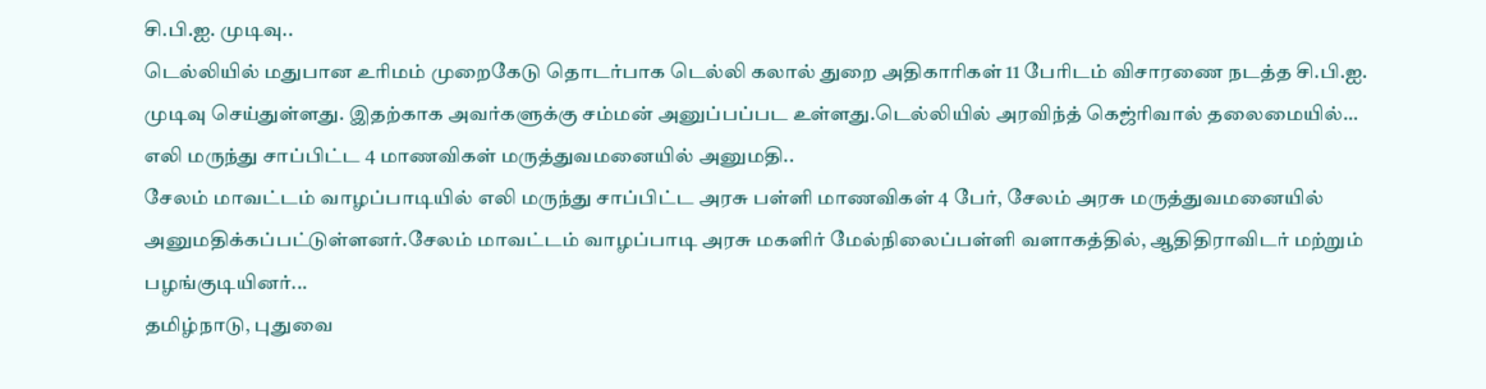சி.பி.ஐ. முடிவு..
டெல்லியில் மதுபான உரிமம் முறைகேடு தொடர்பாக டெல்லி கலால் துறை அதிகாரிகள் 11 பேரிடம் விசாரணை நடத்த சி.பி.ஐ. முடிவு செய்துள்ளது. இதற்காக அவர்களுக்கு சம்மன் அனுப்பப்பட உள்ளது.டெல்லியில் அரவிந்த் கெஜ்ரிவால் தலைமையில்...
எலி மருந்து சாப்பிட்ட 4 மாணவிகள் மருத்துவமனையில் அனுமதி..
சேலம் மாவட்டம் வாழப்பாடியில் எலி மருந்து சாப்பிட்ட அரசு பள்ளி மாணவிகள் 4 பேர், சேலம் அரசு மருத்துவமனையில் அனுமதிக்கப்பட்டுள்ளனர்.சேலம் மாவட்டம் வாழப்பாடி அரசு மகளிர் மேல்நிலைப்பள்ளி வளாகத்தில், ஆதிதிராவிடர் மற்றும் பழங்குடியினர்...
தமிழ்நாடு, புதுவை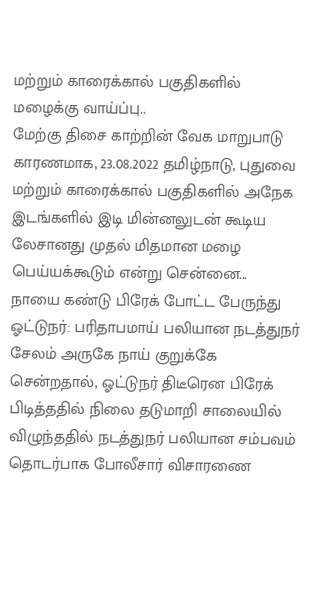மற்றும் காரைக்கால் பகுதிகளில் மழைக்கு வாய்ப்பு..
மேற்கு திசை காற்றின் வேக மாறுபாடு காரணமாக, 23.08.2022 தமிழ்நாடு, புதுவை மற்றும் காரைக்கால் பகுதிகளில் அநேக இடங்களில் இடி மின்னலுடன் கூடிய லேசானது முதல் மிதமான மழை பெய்யக்கூடும் என்று சென்னை...
நாயை கண்டு பிரேக் போட்ட பேருந்து ஓட்டுநர்: பரிதாபமாய் பலியான நடத்துநர்
சேலம் அருகே நாய் குறுக்கே சென்றதால், ஓட்டுநர் திடீரென பிரேக் பிடித்ததில் நிலை தடுமாறி சாலையில் விழுந்ததில் நடத்துநர் பலியான சம்பவம் தொடர்பாக போலீசார் விசாரணை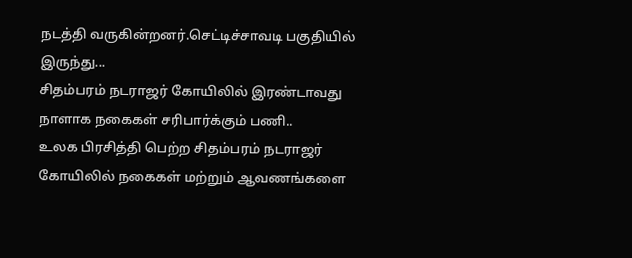நடத்தி வருகின்றனர்.செட்டிச்சாவடி பகுதியில் இருந்து...
சிதம்பரம் நடராஜர் கோயிலில் இரண்டாவது நாளாக நகைகள் சரிபார்க்கும் பணி..
உலக பிரசித்தி பெற்ற சிதம்பரம் நடராஜர் கோயிலில் நகைகள் மற்றும் ஆவணங்களை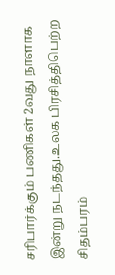சரிபார்க்கும் பணிகள் 2வது நாளாக இன்று நடந்தது.உலக பிரசித்திபெற்ற சிதம்பரம்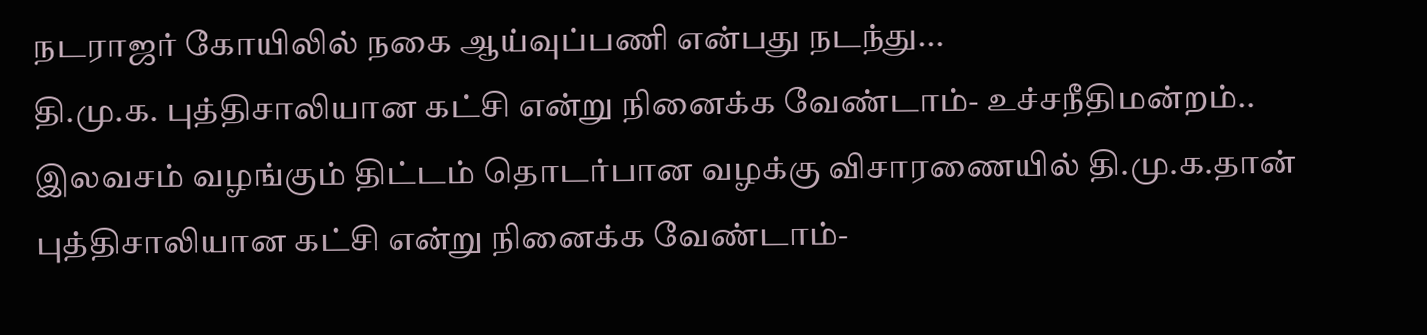நடராஜர் கோயிலில் நகை ஆய்வுப்பணி என்பது நடந்து...
தி.மு.க. புத்திசாலியான கட்சி என்று நினைக்க வேண்டாம்- உச்சநீதிமன்றம்..
இலவசம் வழங்கும் திட்டம் தொடர்பான வழக்கு விசாரணையில் தி.மு.க.தான் புத்திசாலியான கட்சி என்று நினைக்க வேண்டாம்-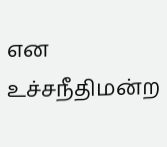என உச்சநீதிமன்ற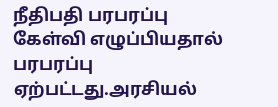நீதிபதி பரபரப்பு கேள்வி எழுப்பியதால் பரபரப்பு ஏற்பட்டது.அரசியல்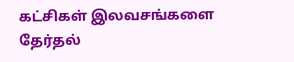கட்சிகள் இலவசங்களை தேர்தல்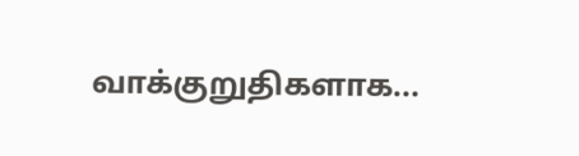வாக்குறுதிகளாக...